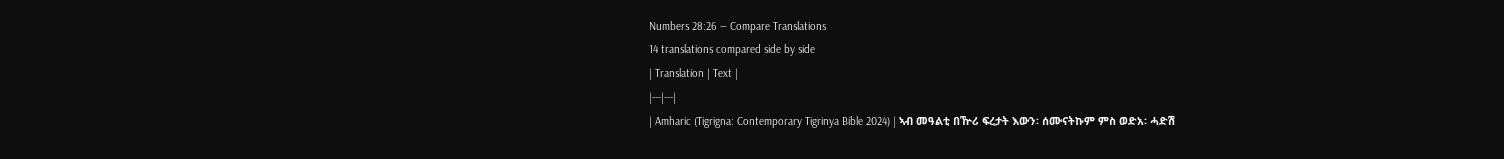Numbers 28:26 — Compare Translations
14 translations compared side by side
| Translation | Text |
|---|---|
| Amharic (Tigrigna: Contemporary Tigrinya Bible 2024) | ኣብ መዓልቲ በዅሪ ፍረታት እውን፡ ሰሙናትኩም ምስ ወድአ፡ ሓድሽ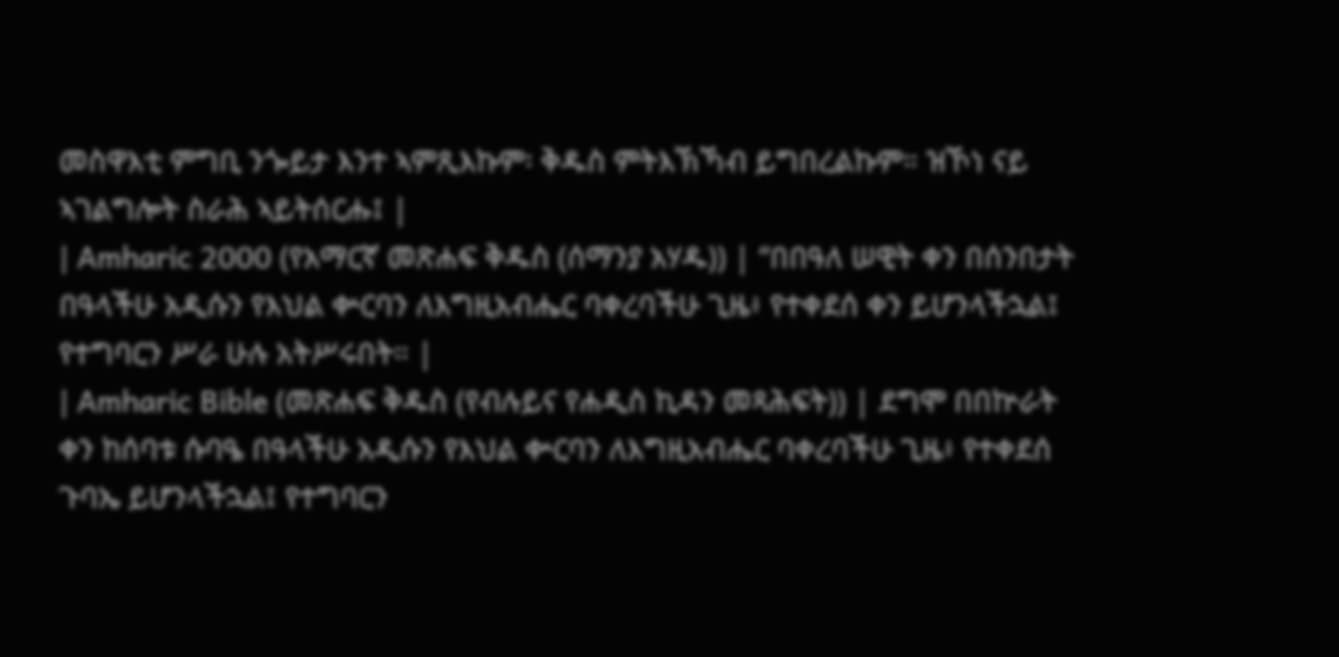መስዋእቲ ምግቢ ንጐይታ እንተ ኣምጺእኩም፡ ቅዱስ ምትእኽኻብ ይግበረልኩም። ዝኾነ ናይ ኣገልግሎት ስራሕ ኣይትሰርሑ፤ |
| Amharic 2000 (የአማርኛ መጽሐፍ ቅዱስ (ሰማንያ አሃዱ)) | “በበዓለ ሠዊት ቀን በሰንበታት በዓላችሁ አዲሱን የእህል ቍርባን ለእግዚአብሔር ባቀረባችሁ ጊዜ፥ የተቀደሰ ቀን ይሆንላችኋል፤ የተግባርን ሥራ ሁሉ አትሥሩበት። |
| Amharic Bible (መጽሐፍ ቅዱስ (የብሉይና የሐዲስ ኪዳን መጻሕፍት)) | ደግሞ በበኵራት ቀን ከሰባቱ ሱባዔ በዓላችሁ አዲሱን የእህል ቍርባን ለእግዚአብሔር ባቀረባችሁ ጊዜ፥ የተቀደሰ ጉባኤ ይሆንላችኋል፤ የተግባርን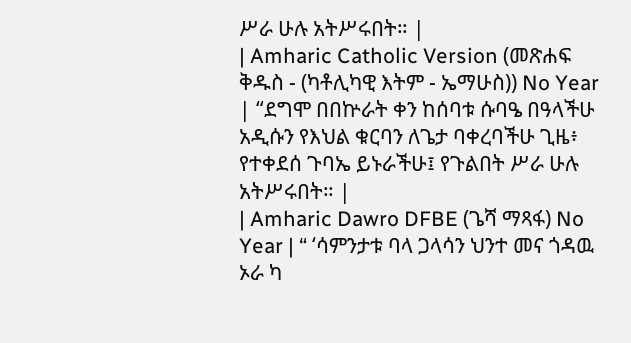ሥራ ሁሉ አትሥሩበት። |
| Amharic Catholic Version (መጽሐፍ ቅዱስ - (ካቶሊካዊ እትም - ኤማሁስ)) No Year | “ደግሞ በበኵራት ቀን ከሰባቱ ሱባዔ በዓላችሁ አዲሱን የእህል ቁርባን ለጌታ ባቀረባችሁ ጊዜ፥ የተቀደሰ ጉባኤ ይኑራችሁ፤ የጉልበት ሥራ ሁሉ አትሥሩበት። |
| Amharic Dawro DFBE (ጌሻ ማጻፋ) No Year | “ ‘ሳምንታቱ ባላ ጋላሳን ህንተ መና ጎዳዉ ኦራ ካ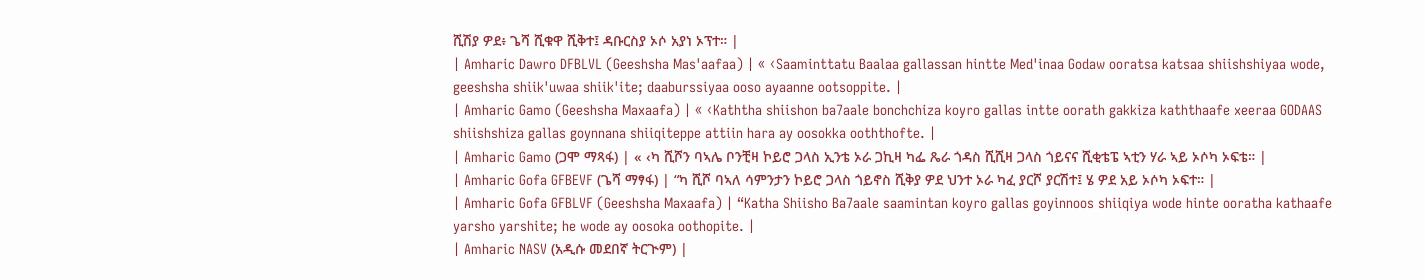ሺሽያ ዎደ፥ ጌሻ ሺቁዋ ሺቅተ፤ ዳቡርስያ ኦሶ አያነ ኦፕተ። |
| Amharic Dawro DFBLVL (Geeshsha Mas'aafaa) | « ‹Saaminttatu Baalaa gallassan hintte Med'inaa Godaw ooratsa katsaa shiishshiyaa wode, geeshsha shiik'uwaa shiik'ite; daaburssiyaa ooso ayaanne ootsoppite. |
| Amharic Gamo (Geeshsha Maxaafa) | « ‹Kaththa shiishon ba7aale bonchchiza koyro gallas intte oorath gakkiza kaththaafe xeeraa GODAAS shiishshiza gallas goynnana shiiqiteppe attiin hara ay oosokka ooththofte. |
| Amharic Gamo (ጋሞ ማጻፋ) | « ‹ካ ሺሾን ባኣሌ ቦንቺዛ ኮይሮ ጋላስ ኢንቴ ኦራ ጋኪዛ ካፌ ጼራ ጎዳስ ሺሺዛ ጋላስ ጎይናና ሺቂቴፔ ኣቲን ሃራ ኣይ ኦሶካ ኦፍቴ። |
| Amharic Gofa GFBEVF (ጌሻ ማፃፋ) | “ካ ሺሾ ባኣለ ሳምንታን ኮይሮ ጋላስ ጎይኖስ ሺቅያ ዎደ ህንተ ኦራ ካፈ ያርሾ ያርሽተ፤ ሄ ዎደ አይ ኦሶካ ኦፍተ። |
| Amharic Gofa GFBLVF (Geeshsha Maxaafa) | “Katha Shiisho Ba7aale saamintan koyro gallas goyinnoos shiiqiya wode hinte ooratha kathaafe yarsho yarshite; he wode ay oosoka oothopite. |
| Amharic NASV (አዲሱ መደበኛ ትርጒም) |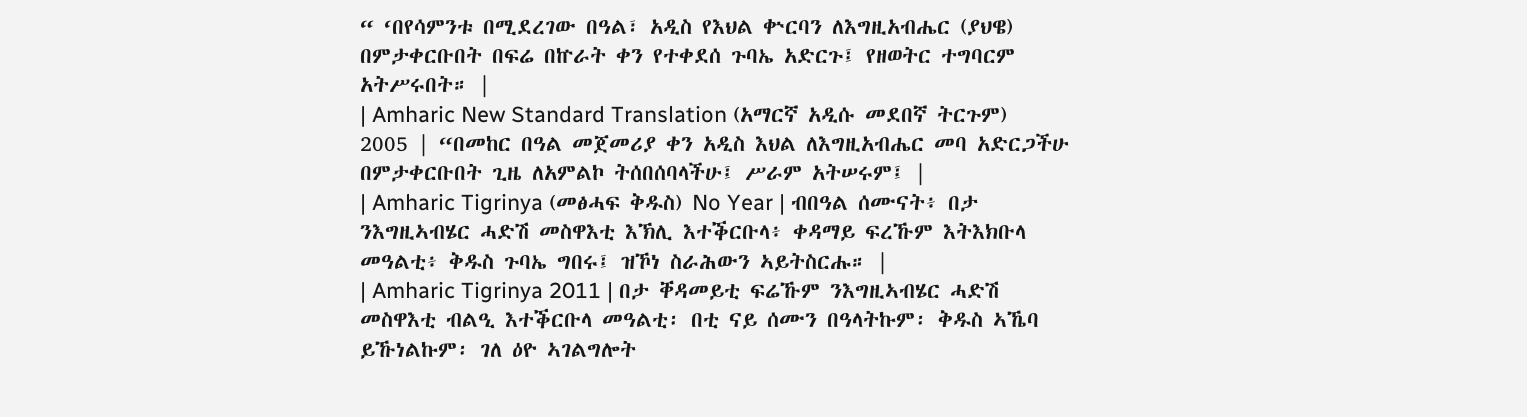“ ‘በየሳምንቱ በሚደረገው በዓል፣ አዲስ የእህል ቍርባን ለእግዚአብሔር (ያህዌ) በምታቀርቡበት በፍሬ በኵራት ቀን የተቀደሰ ጉባኤ አድርጉ፤ የዘወትር ተግባርም አትሥሩበት። |
| Amharic New Standard Translation (አማርኛ አዲሱ መደበኛ ትርጉም) 2005 | “በመከር በዓል መጀመሪያ ቀን አዲስ እህል ለእግዚአብሔር መባ አድርጋችሁ በምታቀርቡበት ጊዜ ለአምልኮ ትሰበሰባላችሁ፤ ሥራም አትሠሩም፤ |
| Amharic Tigrinya (መፅሓፍ ቅዱስ) No Year | ብበዓል ሰሙናት፥ በታ ንእግዚኣብሄር ሓድሽ መስዋእቲ እኽሊ እተቕርቡላ፥ ቀዳማይ ፍረኹም እትእክቡላ መዓልቲ፥ ቅዱስ ጉባኤ ግበሩ፤ ዝኾነ ስራሕውን ኣይትስርሑ። |
| Amharic Tigrinya 2011 | በታ ቐዳመይቲ ፍሬኹም ንእግዚኣብሄር ሓድሽ መስዋእቲ ብልዒ እተቕርቡላ መዓልቲ፡ በቲ ናይ ሰሙን በዓላትኩም፡ ቅዱስ ኣኼባ ይኹነልኩም፡ ገለ ዕዮ ኣገልግሎት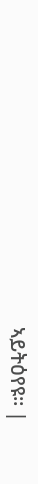ኣይትዕየዩ። |